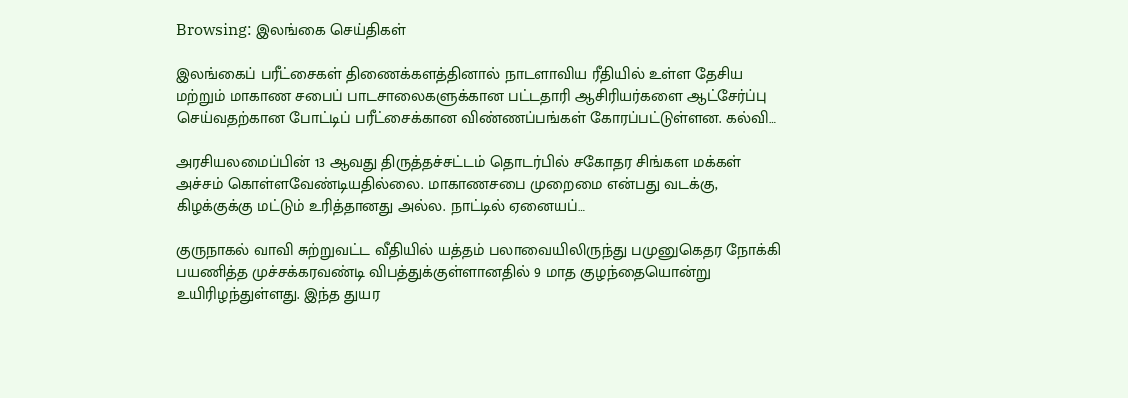Browsing: இலங்கை செய்திகள்

இலங்கைப் பரீட்சைகள் திணைக்களத்தினால் நாடளாவிய ரீதியில் உள்ள தேசிய மற்றும் மாகாண சபைப் பாடசாலைகளுக்கான பட்டதாரி ஆசிரியர்களை ஆட்சேர்ப்பு செய்வதற்கான போட்டிப் பரீட்சைக்கான விண்ணப்பங்கள் கோரப்பட்டுள்ளன. கல்வி…

அரசியலமைப்பின் 13 ஆவது திருத்தச்சட்டம் தொடர்பில் சகோதர சிங்கள மக்கள் அச்சம் கொள்ளவேண்டியதில்லை. மாகாணசபை முறைமை என்பது வடக்கு, கிழக்குக்கு மட்டும் உரித்தானது அல்ல. நாட்டில் ஏனையப்…

குருநாகல் வாவி சுற்றுவட்ட வீதியில் யத்தம் பலாவையிலிருந்து பமுனுகெதர நோக்கி பயணித்த முச்சக்கரவண்டி விபத்துக்குள்ளானதில் 9 மாத குழந்தையொன்று உயிரிழந்துள்ளது. இந்த துயர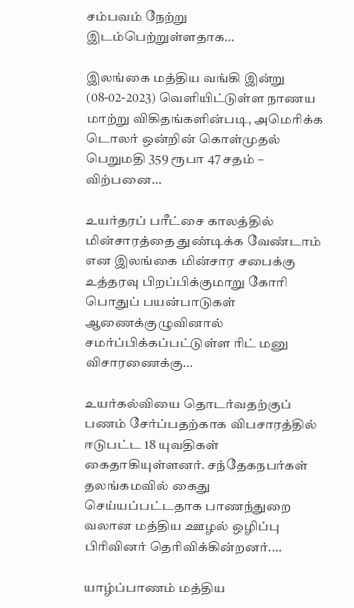சம்பவம் நேற்று இடம்பெற்றுள்ளதாக…

இலங்கை மத்திய வங்கி இன்று (08-02-2023) வெளியிட்டுள்ள நாணய மாற்று விகிதங்களின்படி, அமெரிக்க டொலர் ஒன்றின் கொள்முதல் பெறுமதி 359 ரூபா 47 சதம் – விற்பனை…

உயர்தரப் பரீட்சை காலத்தில் மின்சாரத்தை துண்டிக்க வேண்டாம் என இலங்கை மின்சார சபைக்கு உத்தரவு பிறப்பிக்குமாறு கோரி பொதுப் பயன்பாடுகள் ஆணைக்குழுவினால் சமர்ப்பிக்கப்பட்டுள்ள ரிட் மனு விசாரணைக்கு…

உயர்கல்வியை தொடர்வதற்குப் பணம் சேர்ப்பதற்காக விபசாரத்தில் ஈடுபட்ட 18 யுவதிகள் கைதாகியுள்ளனர். சந்தேகநபர்கள் தலங்கமவில் கைது செய்யப்பட்டதாக பாணந்துறை வலான மத்திய ஊழல் ஒழிப்பு பிரிவினர் தெரிவிக்கின்றனர்.…

யாழ்ப்பாணம் மத்திய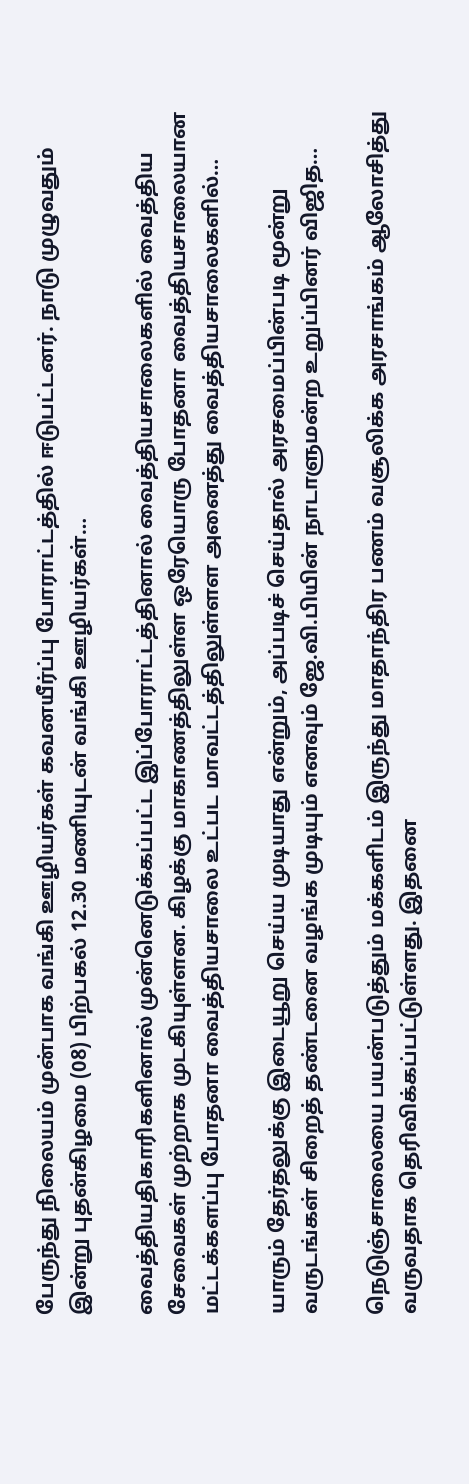பேருந்து நிலையம் முன்பாக வங்கி ஊழியர்கள் கவனயீர்ப்பு போராட்டத்தில் ஈடுபட்டனர். நாடு முழுவதும் இன்று புதன்கிழமை (08) பிற்பகல் 12.30 மணியுடன் வங்கி ஊழியர்கள்…

வைத்தியதிகாரிகளினால் முன்னெடுக்கப்பட்ட இப்போராட்டத்தினால் வைத்தியசாலைகளில் வைத்திய சேவைகள் முற்றாக முடகியுள்ளன. கிழக்கு மாகாணத்திலுள்ள ஒரேயொரு போதனா வைத்தியசாலையான மட்டக்களப்பு போதனா வைத்தியசாலை உட்பட மாவட்டத்திலுள்ளள அனைத்து வைத்தியசாலைகளில்…

யாரும் தேர்தலுக்கு இடையூறு செய்ய முடியாது என்றும், அப்படிச் செய்தால் அரசமைப்பின்படி மூன்று வருடங்கள் சிறைத் தண்டனை வழங்க முடியும் எனவும் ஜே.வி.பியின் நாடாளுமன்ற உறுப்பினர் விஜித…

நெடுஞ்சாலையை பயன்படுத்தும் மக்களிடம் இருந்து மாதாந்திர பணம் வசூலிக்க அரசாங்கம் ஆலோசித்து வருவதாக தெரிவிக்கப்பட்டுள்ளது. இதனை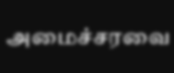அமைச்சரவை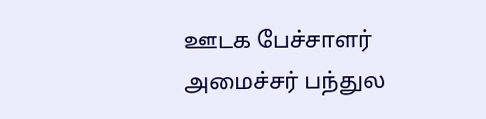ஊடக பேச்சாளர் அமைச்சர் பந்துல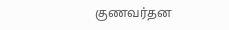குணவர்தன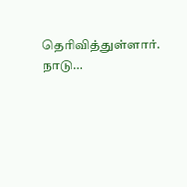தெரிவித்துள்ளார். நாடு…